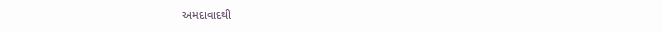અમદાવાદથી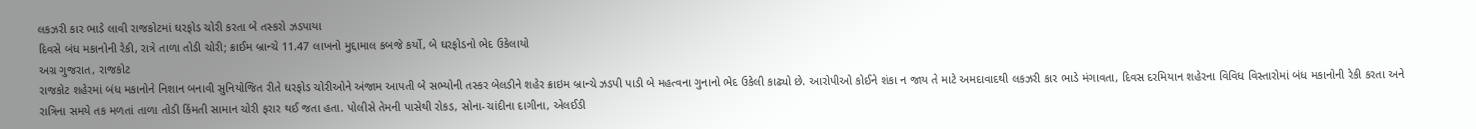લકઝરી કાર ભાડે લાવી રાજકોટમાં ઘરફોડ ચોરી કરતા બે તસ્કરો ઝડપાયા
દિવસે બંધ મકાનોની રેકી, રાત્રે તાળા તોડી ચોરી; ક્રાઈમ બ્રાન્ચે 11.47 લાખનો મુદ્દામાલ કબજે કર્યો, બે ઘરફોડનો ભેદ ઉકેલાયો
અગ્ર ગુજરાત, રાજકોટ
રાજકોટ શહેરમાં બંધ મકાનોને નિશાન બનાવી સુનિયોજિત રીતે ઘરફોડ ચોરીઓને અંજામ આપતી બે સભ્યોની તસ્કર બેલડીને શહેર ક્રાઇમ બ્રાન્ચે ઝડપી પાડી બે મહત્વના ગુનાનો ભેદ ઉકેલી કાઢ્યો છે. આરોપીઓ કોઈને શંકા ન જાય તે માટે અમદાવાદથી લકઝરી કાર ભાડે મંગાવતા, દિવસ દરમિયાન શહેરના વિવિધ વિસ્તારોમાં બંધ મકાનોની રેકી કરતા અને રાત્રિના સમયે તક મળતાં તાળા તોડી કિંમતી સામાન ચોરી ફરાર થઈ જતા હતા. પોલીસે તેમની પાસેથી રોકડ, સોના-ચાંદીના દાગીના, એલઈડી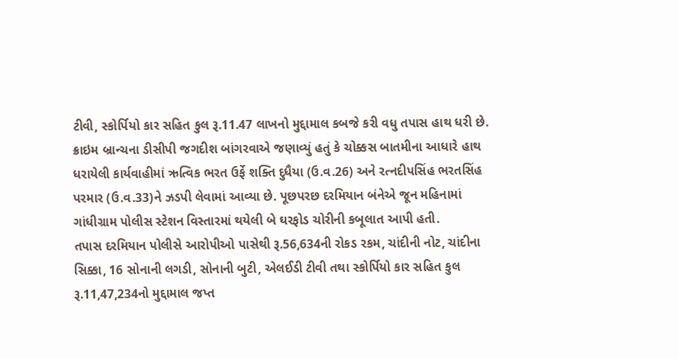ટીવી, સ્કોર્પિયો કાર સહિત કુલ રૂ.11.47 લાખનો મુદ્દામાલ કબજે કરી વધુ તપાસ હાથ ધરી છે.
ક્રાઇમ બ્રાન્ચના ડીસીપી જગદીશ બાંગરવાએ જણાવ્યું હતું કે ચોક્કસ બાતમીના આધારે હાથ ધરાયેલી કાર્યવાહીમાં ઋત્વિક ભરત ઉર્ફે શક્તિ દુધૈયા (ઉ.વ.26) અને રત્નદીપસિંહ ભરતસિંહ પરમાર (ઉ.વ.33)ને ઝડપી લેવામાં આવ્યા છે. પૂછપરછ દરમિયાન બંનેએ જૂન મહિનામાં ગાંધીગ્રામ પોલીસ સ્ટેશન વિસ્તારમાં થયેલી બે ઘરફોડ ચોરીની કબૂલાત આપી હતી.
તપાસ દરમિયાન પોલીસે આરોપીઓ પાસેથી રૂ.56,634ની રોકડ રકમ, ચાંદીની નોટ, ચાંદીના સિક્કા, 16 સોનાની લગડી, સોનાની બુટી, એલઈડી ટીવી તથા સ્કોર્પિયો કાર સહિત કુલ રૂ.11,47,234નો મુદ્દામાલ જપ્ત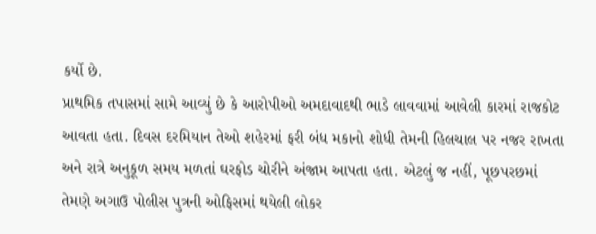કર્યો છે.
પ્રાથમિક તપાસમાં સામે આવ્યું છે કે આરોપીઓ અમદાવાદથી ભાડે લાવવામાં આવેલી કારમાં રાજકોટ આવતા હતા. દિવસ દરમિયાન તેઓ શહેરમાં ફરી બંધ મકાનો શોધી તેમની હિલચાલ પર નજર રાખતા અને રાત્રે અનુકૂળ સમય મળતાં ઘરફોડ ચોરીને અંજામ આપતા હતા. એટલું જ નહીં, પૂછપરછમાં તેમણે અગાઉ પોલીસ પુત્રની ઓફિસમાં થયેલી લોકર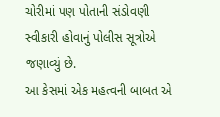ચોરીમાં પણ પોતાની સંડોવણી સ્વીકારી હોવાનું પોલીસ સૂત્રોએ જણાવ્યું છે.
આ કેસમાં એક મહત્વની બાબત એ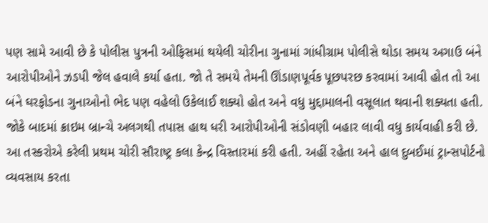પણ સામે આવી છે કે પોલીસ પુત્રની ઓફિસમાં થયેલી ચોરીના ગુનામાં ગાંધીગ્રામ પોલીસે થોડા સમય અગાઉ બંને આરોપીઓને ઝડપી જેલ હવાલે કર્યા હતા. જો તે સમયે તેમની ઊંડાણપૂર્વક પૂછપરછ કરવામાં આવી હોત તો આ બંને ઘરફોડના ગુનાઓનો ભેદ પણ વહેલો ઉકેલાઈ શક્યો હોત અને વધુ મુદ્દામાલની વસૂલાત થવાની શક્યતા હતી. જોકે બાદમાં ક્રાઇમ બ્રાન્ચે અલગથી તપાસ હાથ ધરી આરોપીઓની સંડોવણી બહાર લાવી વધુ કાર્યવાહી કરી છે.
આ તસ્કરોએ કરેલી પ્રથમ ચોરી સૌરાષ્ટ્ર કલા કેન્દ્ર વિસ્તારમાં કરી હતી. અહીં રહેતા અને હાલ દુબઈમાં ટ્રાન્સપોર્ટનો વ્યવસાય કરતા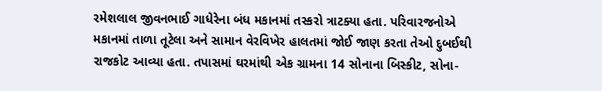રમેશલાલ જીવનભાઈ ગાધેરેના બંધ મકાનમાં તસ્કરો ત્રાટક્યા હતા. પરિવારજનોએ મકાનમાં તાળા તૂટેલા અને સામાન વેરવિખેર હાલતમાં જોઈ જાણ કરતા તેઓ દુબઈથી રાજકોટ આવ્યા હતા. તપાસમાં ઘરમાંથી એક ગ્રામના 14 સોનાના બિસ્કીટ, સોના-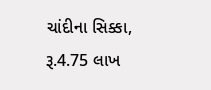ચાંદીના સિક્કા, રૂ.4.75 લાખ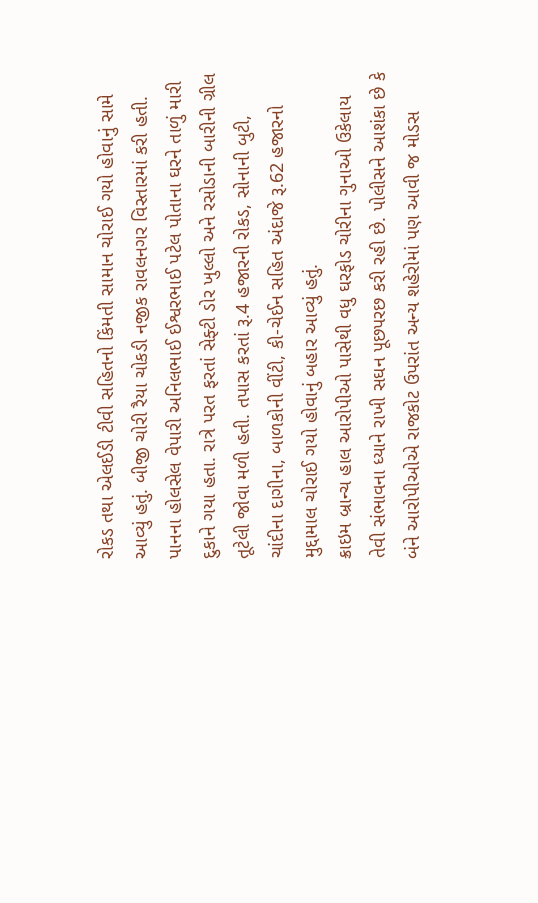રોકડ તથા એલઈડી ટીવી સહિતનો કિંમતી સામાન ચોરાઈ ગયો હોવાનું સામે આવ્યું હતું. બીજી ચોરી રૈયા ચોકડી નજીક રાવલનગર વિસ્તારમાં કરી હતી. પાનના હોલસેલ વેપારી અનિલભાઈ ઈશ્વરભાઈ પટેલ પોતાના ઘરને તાળું મારી દુકાને ગયા હતા. રાત્રે પરત ફરતાં સેફ્ટી ડોર ખુલ્લો અને રસોડાની બારીની ગ્રીલ તૂટેલી જોવા મળી હતી. તપાસ કરતાં રૂ.4 હજારની રોકડ, સોનાની બુટી, ચાંદીના દાગીના, બાળકોની વીંટી, કી-ચેઈન સહિત અંદાજે રૂ.62 હજારનો મુદ્દામાલ ચોરાઈ ગયો હોવાનું બહાર આવ્યું હતું.
ક્રાઇમ બ્રાન્ચ હાલ આરોપીઓ પાસેથી વધુ ઘરફોડ ચોરીના ગુનાઓ ઉકેલાય તેવી સંભાવના ધ્યાને રાખી સઘન પૂછપરછ કરી રહી છે. પોલીસને આશંકા છે કે બંને આરોપીઓએ રાજકોટ ઉપરાંત અન્ય શહેરોમાં પણ આવી જ મોડસ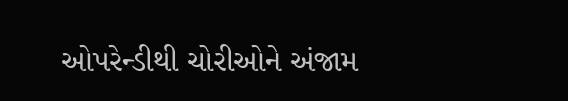ઓપરેન્ડીથી ચોરીઓને અંજામ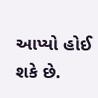આપ્યો હોઈ શકે છે.